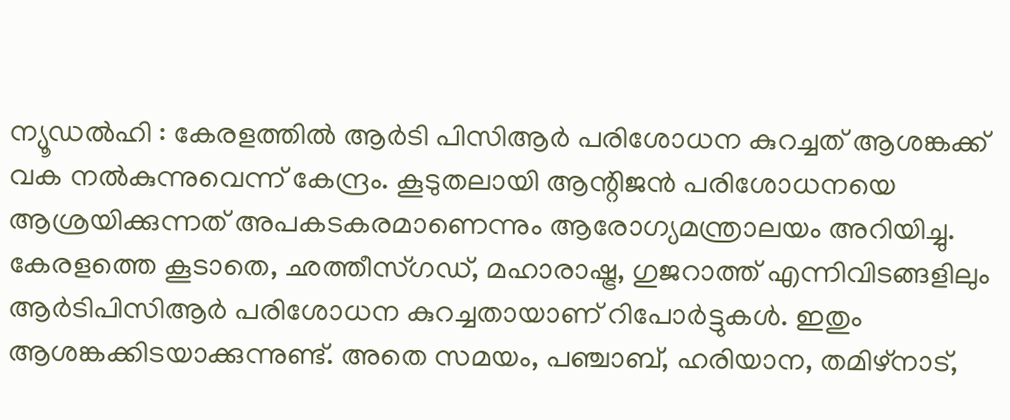ന്യൂഡൽഹി : കേരളത്തിൽ ആർടി പിസിആർ പരിശോധന കുറച്ചത് ആശങ്കക്ക് വക നൽകുന്നുവെന്ന് കേന്ദ്രം. കൂടുതലായി ആന്റിജൻ പരിശോധനയെ ആശ്രയിക്കുന്നത് അപകടകരമാണെന്നും ആരോഗ്യമന്ത്രാലയം അറിയിച്ചു.
കേരളത്തെ കൂടാതെ, ഛത്തീസ്ഗഡ്, മഹാരാഷ്ട്ര, ഗുജറാത്ത് എന്നിവിടങ്ങളിലും ആർടിപിസിആർ പരിശോധന കുറച്ചതായാണ് റിപോർട്ടുകൾ. ഇതും ആശങ്കക്കിടയാക്കുന്നുണ്ട്. അതെ സമയം, പഞ്ചാബ്, ഹരിയാന, തമിഴ്നാട്,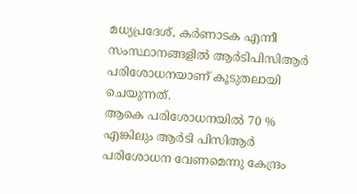മധ്യപ്രദേശ്, കർണാടക എന്നീ സംസ്ഥാനങ്ങളിൽ ആർടിപിസിആർ പരിശോധനയാണ് കൂടുതലായി ചെയുന്നത്.
ആകെ പരിശോധനയിൽ 70 % എങ്കിലും ആർടി പിസിആർ പരിശോധന വേണമെന്നു കേന്ദ്രം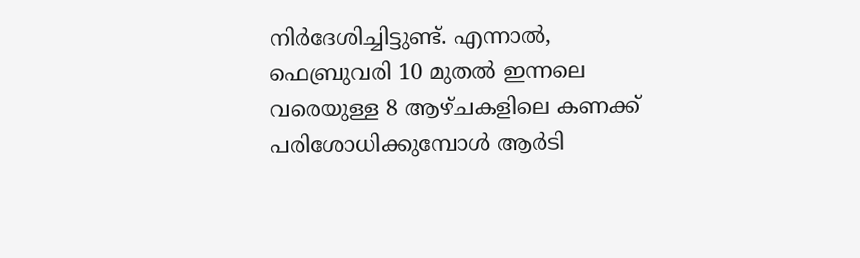നിർദേശിച്ചിട്ടുണ്ട്. എന്നാൽ, ഫെബ്രുവരി 10 മുതൽ ഇന്നലെ വരെയുള്ള 8 ആഴ്ചകളിലെ കണക്ക് പരിശോധിക്കുമ്പോൾ ആർടി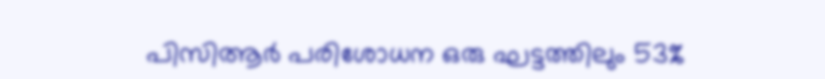പിസിആർ പരിശോധന ഒരു ഘട്ടത്തിലും 53%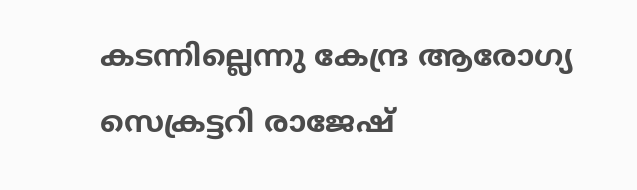കടന്നില്ലെന്നു കേന്ദ്ര ആരോഗ്യ സെക്രട്ടറി രാജേഷ്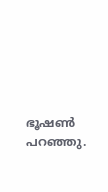ഭൂഷൺ പറഞ്ഞു.